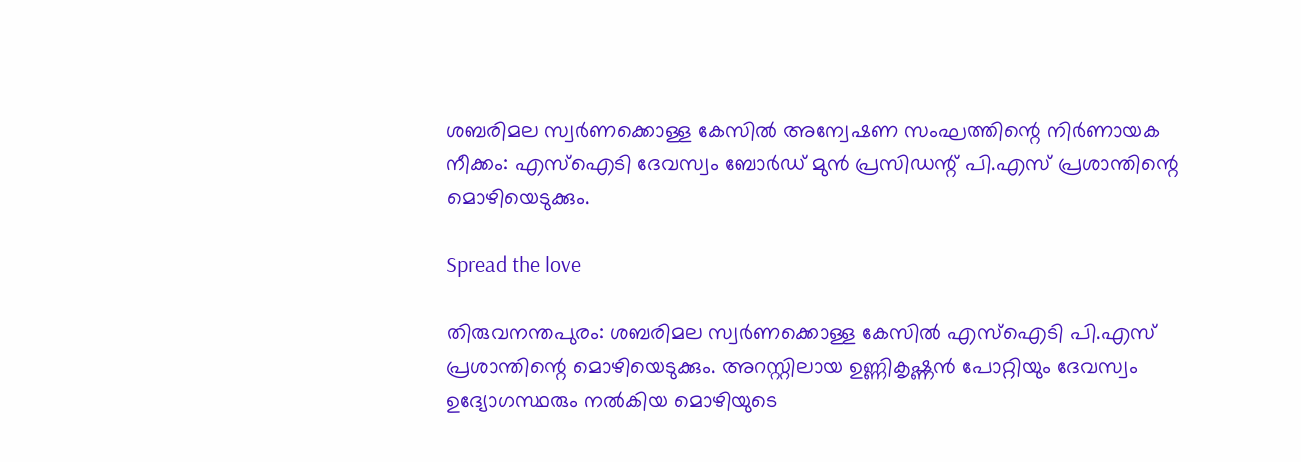ശബരിമല സ്വർണക്കൊള്ള കേസില്‍ അന്വേഷണ സംഘത്തിന്റെ നിർണായക നീക്കം: എസ്‌ഐടി ദേവസ്വം ബോർഡ് മുൻ പ്രസിഡന്റ് പി.എസ് പ്രശാന്തിന്റെ മൊഴിയെടുക്കും.

Spread the love

തിരുവനന്തപുരം: ശബരിമല സ്വർണക്കൊള്ള കേസില്‍ എസ്‌ഐടി പി.എസ് പ്രശാന്തിന്റെ മൊഴിയെടുക്കും. അറസ്റ്റിലായ ഉണ്ണികൃഷ്ണൻ പോറ്റിയും ദേവസ്വം ഉദ്യോഗസ്ഥരും നല്‍കിയ മൊഴിയുടെ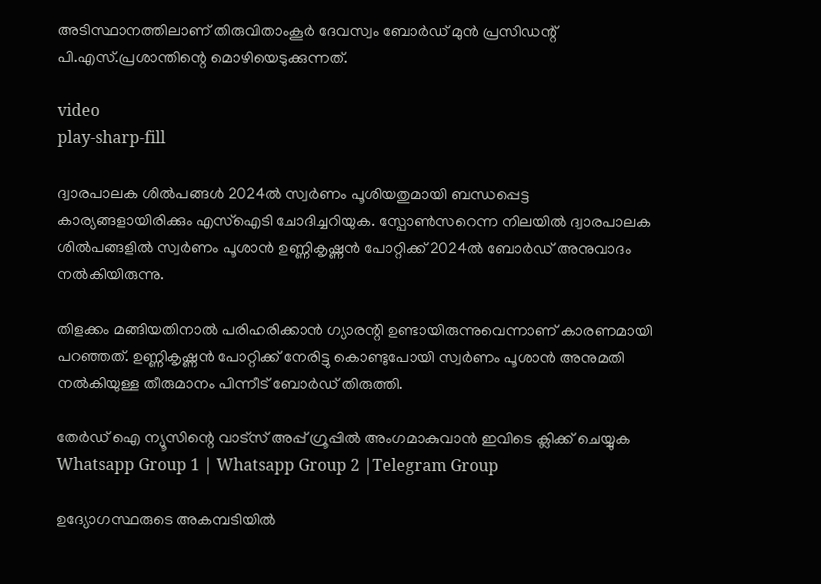അടിസ്ഥാനത്തിലാണ് തിരുവിതാംകൂർ ദേവസ്വം ബോർഡ് മുൻ പ്രസിഡന്റ് പി.എസ്.പ്രശാന്തിന്റെ മൊഴിയെടുക്കുന്നത്.

video
play-sharp-fill

ദ്വാരപാലക ശില്‍പങ്ങള്‍ 2024ല്‍ സ്വർണം പൂശിയതുമായി ബന്ധപ്പെട്ട കാര്യങ്ങളായിരിക്കും എസ്‌ഐടി ചോദിച്ചറിയുക. സ്പോണ്‍സറെന്ന നിലയില്‍ ദ്വാരപാലക ശില്‍പങ്ങളില്‍ സ്വർണം പൂശാൻ ഉണ്ണികൃഷ്ണൻ പോറ്റിക്ക് 2024ല്‍ ബോർഡ് അനുവാദം നല്‍കിയിരുന്നു.

തിളക്കം മങ്ങിയതിനാല്‍ പരിഹരിക്കാൻ ഗ്യാരന്റി ഉണ്ടായിരുന്നുവെന്നാണ് കാരണമായി പറഞ്ഞത്. ഉണ്ണികൃഷ്ണൻ പോറ്റിക്ക് നേരിട്ടു കൊണ്ടുപോയി സ്വർണം പൂശാൻ അനുമതി നല്‍കിയുള്ള തീരുമാനം പിന്നീട് ബോർഡ് തിരുത്തി.

തേർഡ് ഐ ന്യൂസിന്റെ വാട്സ് അപ്പ് ഗ്രൂപ്പിൽ അംഗമാകുവാൻ ഇവിടെ ക്ലിക്ക് ചെയ്യുക
Whatsapp Group 1 | Whatsapp Group 2 |Telegram Group

ഉദ്യോഗസ്ഥരുടെ അകമ്പടിയില്‍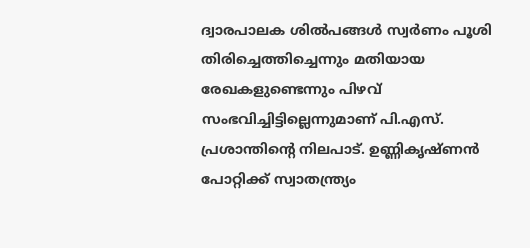ദ്വാരപാലക ശില്‍പങ്ങള്‍ സ്വർണം പൂശി തിരിച്ചെത്തിച്ചെന്നും മതിയായ രേഖകളുണ്ടെന്നും പിഴവ് സംഭവിച്ചിട്ടില്ലെന്നുമാണ് പി.എസ്. പ്രശാന്തിന്റെ നിലപാട്. ഉണ്ണികൃഷ്ണൻ പോറ്റിക്ക് സ്വാതന്ത്ര്യം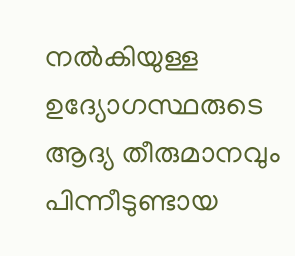നല്‍കിയുള്ള ഉദ്യോഗസ്ഥരുടെ ആദ്യ തീരുമാനവും പിന്നീടുണ്ടായ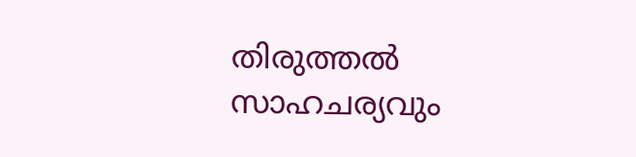തിരുത്തല്‍ സാഹചര്യവും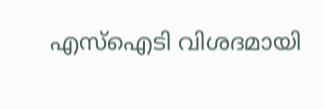എസ്‌ഐടി വിശദമായി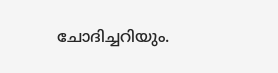ചോദിച്ചറിയും.